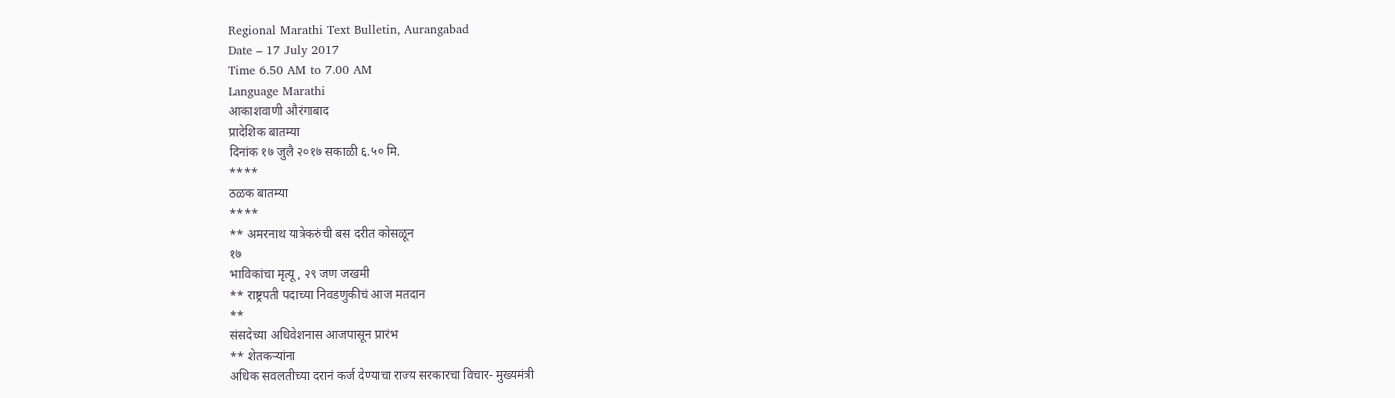Regional Marathi Text Bulletin, Aurangabad
Date – 17 July 2017
Time 6.50 AM to 7.00 AM
Language Marathi
आकाशवाणी औरंगाबाद
प्रादेशिक बातम्या
दिनांक १७ जुलै २०१७ सकाळी ६.५० मि.
****
ठळक बातम्या
****
** अमरनाथ यात्रेकरुंची बस दरीत कोसळून
१७
भाविकांचा मृत्यू, २९ जण जखमी
** राष्ट्रपती पदाच्या निवडणुकीचं आज मतदान
**
संसदेच्या अधिवेशनास आजपासून प्रारंभ
** शेतकऱ्यांना
अधिक सवलतीच्या दरानं कर्ज देण्याचा राज्य सरकारचा विचार- मुख्यमंत्री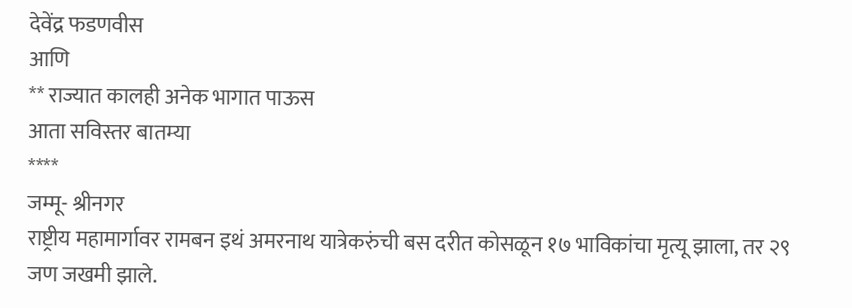देवेंद्र फडणवीस
आणि
** राज्यात कालही अनेक भागात पाऊस
आता सविस्तर बातम्या
****
जम्मू- श्रीनगर
राष्ट्रीय महामार्गावर रामबन इथं अमरनाथ यात्रेकरुंची बस दरीत कोसळून १७ भाविकांचा मृत्यू झाला, तर २९ जण जखमी झाले.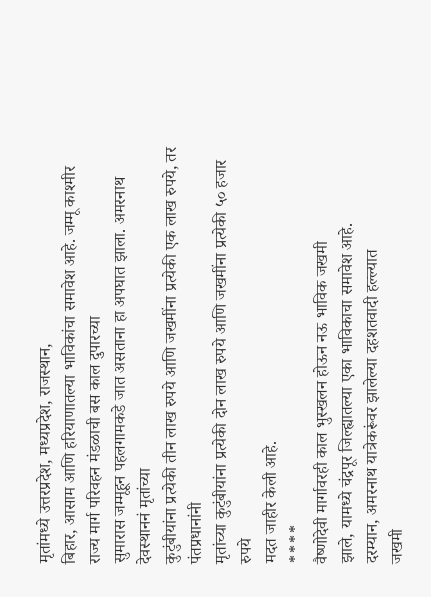मृतांमध्ये उत्तरप्रदेश, मध्यप्रदेश, राजस्थान,
बिहार, आसाम आणि हरियाणातल्या भाविकांचा समावेश आहे. जम्मू काश्मीर राज्य मार्ग परिवहन मंडळाची बस काल दुपारच्या
सुमारास जम्मूहून पहलगामकडे जात असताना हा अपघात झाला. अमरनाथ देवस्थाननं मृतांच्या
कुटुंबीयांना प्रत्येकी तीन लाख रुपये आणि जखमींना प्रत्येकी एक लाख रुपये, तर पंतप्रधानांनी
मृतांच्या कुटुंबीयांना प्रत्येकी दोन लाख रुपये आणि जखमींना प्रत्येकी ५० हजार रुपये
मदत जाहीर केली आहे.
****
वैष्णोदेवी मार्गावरही काल भुस्खलन होऊन नऊ भाविक जखमी
झाले, यामध्ये चंद्रपूर जिल्ह्यातल्या एका भाविकाचा समावेश आहे.
दरम्यान, अमरनाथ यात्रेकरूंवर झालेल्या दहशतवादी हल्ल्यात
जखमी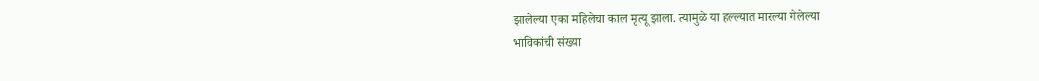झालेल्या एका महिलेचा काल मृत्यू झाला. त्यामुळे या हल्ल्यात मारल्या गेलेल्या
भाविकांची संख्या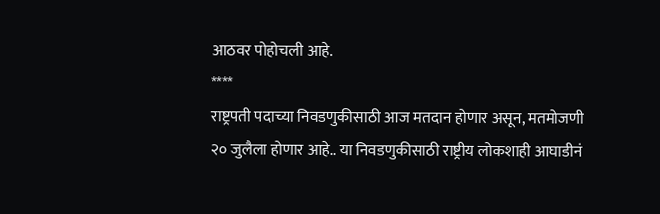आठवर पोहोचली आहे.
****
राष्ट्रपती पदाच्या निवडणुकीसाठी आज मतदान होणार असून, मतमोजणी
२० जुलैला होणार आहे.. या निवडणुकीसाठी राष्ट्रीय लोकशाही आघाडीनं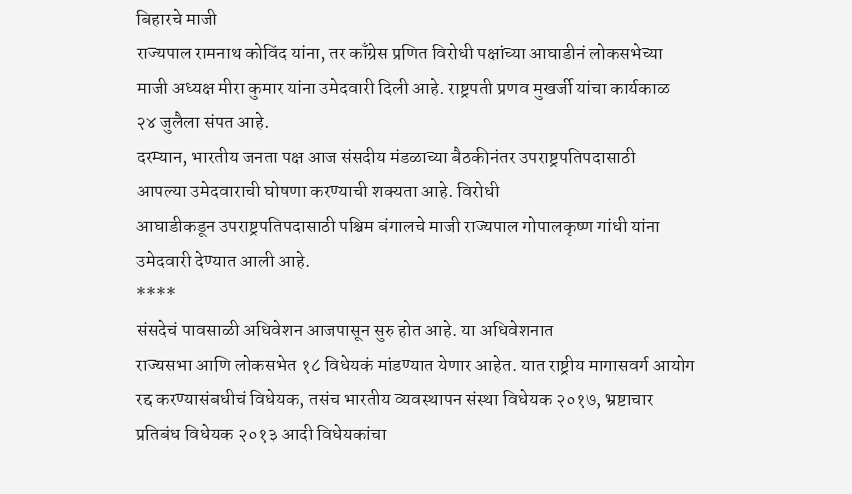बिहारचे माजी
राज्यपाल रामनाथ कोविंद यांना, तर काँग्रेस प्रणित विरोधी पक्षांच्या आघाडीनं लोकसभेच्या
माजी अध्यक्ष मीरा कुमार यांना उमेदवारी दिली आहे. राष्ट्रपती प्रणव मुखर्जी यांचा कार्यकाळ
२४ जुलैला संपत आहे.
दरम्यान, भारतीय जनता पक्ष आज संसदीय मंडळाच्या बैठकीनंतर उपराष्ट्रपतिपदासाठी
आपल्या उमेदवाराची घोषणा करण्याची शक्यता आहे. विरोधी
आघाडीकडून उपराष्ट्रपतिपदासाठी पश्चिम बंगालचे माजी राज्यपाल गोपालकृष्ण गांधी यांना
उमेदवारी देण्यात आली आहे.
****
संसदेचं पावसाळी अधिवेशन आजपासून सुरु होत आहे. या अधिवेशनात
राज्यसभा आणि लोकसभेत १८ विधेयकं मांडण्यात येणार आहेत. यात राष्ट्रीय मागासवर्ग आयोग
रद्द करण्यासंबधीचं विधेयक, तसंच भारतीय व्यवस्थापन संस्था विधेयक २०१७, भ्रष्टाचार
प्रतिबंध विधेयक २०१३ आदी विधेयकांचा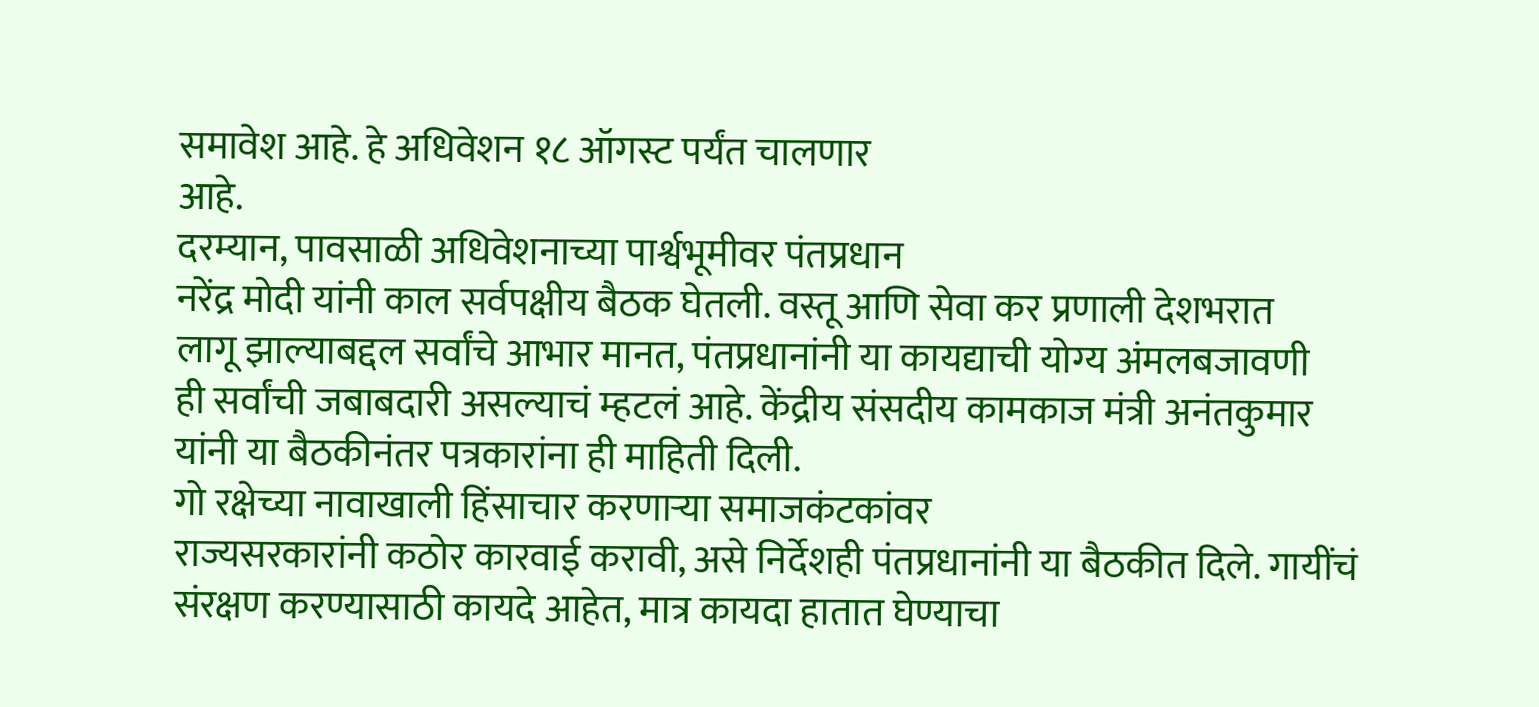समावेश आहे. हे अधिवेशन १८ ऑगस्ट पर्यंत चालणार
आहे.
दरम्यान, पावसाळी अधिवेशनाच्या पार्श्वभूमीवर पंतप्रधान
नरेंद्र मोदी यांनी काल सर्वपक्षीय बैठक घेतली. वस्तू आणि सेवा कर प्रणाली देशभरात
लागू झाल्याबद्दल सर्वांचे आभार मानत, पंतप्रधानांनी या कायद्याची योग्य अंमलबजावणी
ही सर्वांची जबाबदारी असल्याचं म्हटलं आहे. केंद्रीय संसदीय कामकाज मंत्री अनंतकुमार
यांनी या बैठकीनंतर पत्रकारांना ही माहिती दिली.
गो रक्षेच्या नावाखाली हिंसाचार करणाऱ्या समाजकंटकांवर
राज्यसरकारांनी कठोर कारवाई करावी, असे निर्देशही पंतप्रधानांनी या बैठकीत दिले. गायींचं
संरक्षण करण्यासाठी कायदे आहेत, मात्र कायदा हातात घेण्याचा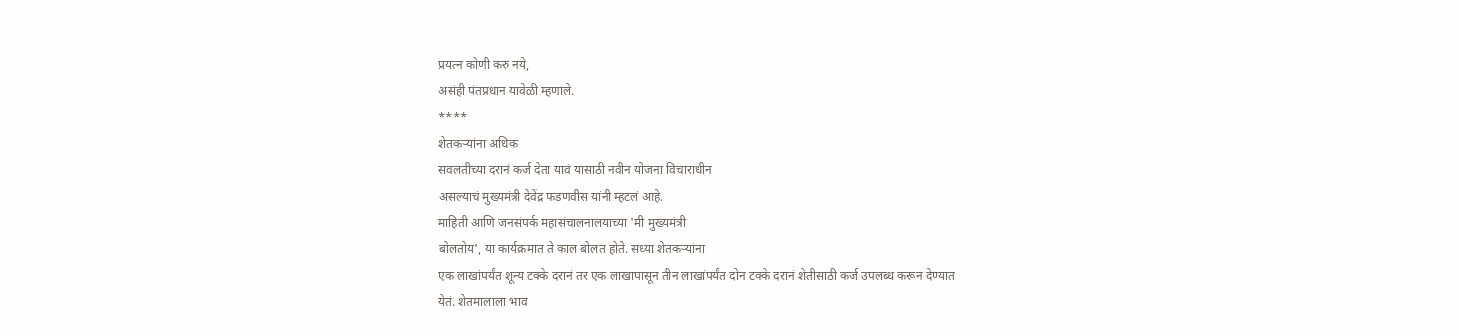प्रयत्न कोणी करु नये,
असंही पंतप्रधान यावेळी म्हणाले.
****
शेतकऱ्यांना अधिक
सवलतीच्या दरानं कर्ज देता यावं यासाठी नवीन योजना विचाराधीन
असल्याचं मुख्यमंत्री देवेंद्र फडणवीस यांनी म्हटलं आहे.
माहिती आणि जनसंपर्क महासंचालनालयाच्या 'मी मुख्यमंत्री
बोलतोय', या कार्यक्रमात ते काल बोलत होते. सध्या शेतकऱ्यांना
एक लाखांपर्यंत शून्य टक्के दरानं तर एक लाखापासून तीन लाखांपर्यंत दोन टक्के दरानं शेतीसाठी कर्ज उपलब्ध करून देण्यात
येतं. शेतमालाला भाव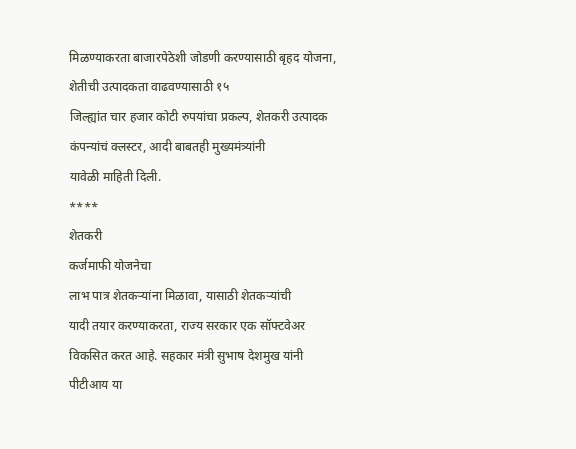मिळण्याकरता बाजारपेठेशी जोडणी करण्यासाठी बृहद योजना,
शेतीची उत्पादकता वाढवण्यासाठी १५
जिल्ह्यांत चार हजार कोटी रुपयांचा प्रकल्प, शेतकरी उत्पादक कंपन्यांचं क्लस्टर, आदी बाबतही मुख्यमंत्र्यांनी
यावेळी माहिती दिली.
****
शेतकरी
कर्जमाफी योजनेचा
लाभ पात्र शेतकऱ्यांना मिळावा, यासाठी शेतकऱ्यांची
यादी तयार करण्याकरता, राज्य सरकार एक सॉफ्टवेअर विकसित करत आहे. सहकार मंत्री सुभाष देशमुख यांनी
पीटीआय या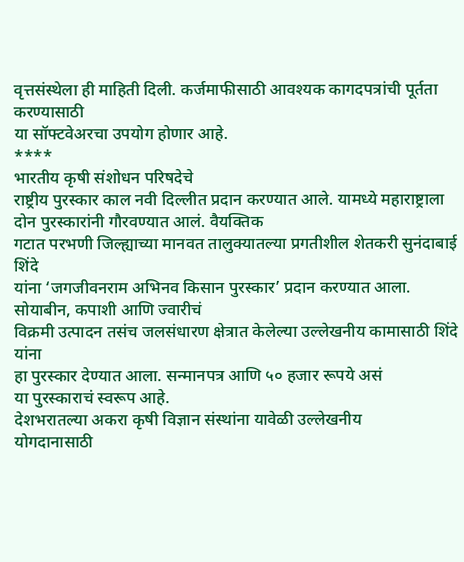वृत्तसंस्थेला ही माहिती दिली. कर्जमाफीसाठी आवश्यक कागदपत्रांची पूर्तता करण्यासाठी
या सॉफ्टवेअरचा उपयोग होणार आहे.
****
भारतीय कृषी संशोधन परिषदेचे
राष्ट्रीय पुरस्कार काल नवी दिल्लीत प्रदान करण्यात आले. यामध्ये महाराष्ट्राला
दोन पुरस्कारांनी गौरवण्यात आलं. वैयक्तिक
गटात परभणी जिल्ह्याच्या मानवत तालुक्यातल्या प्रगतीशील शेतकरी सुनंदाबाई शिंदे
यांना ‘जगजीवनराम अभिनव किसान पुरस्कार’ प्रदान करण्यात आला. सोयाबीन, कपाशी आणि ज्वारीचं
विक्रमी उत्पादन तसंच जलसंधारण क्षेत्रात केलेल्या उल्लेखनीय कामासाठी शिंदे यांना
हा पुरस्कार देण्यात आला. सन्मानपत्र आणि ५० हजार रूपये असं
या पुरस्काराचं स्वरूप आहे.
देशभरातल्या अकरा कृषी विज्ञान संस्थांना यावेळी उल्लेखनीय
योगदानासाठी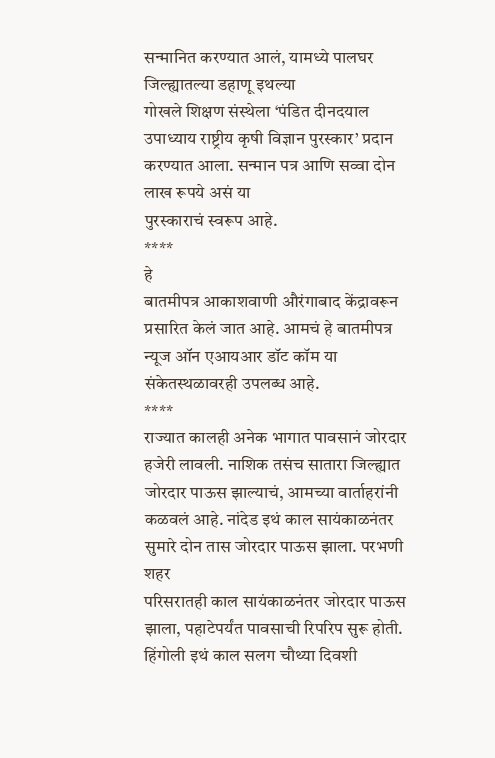सन्मानित करण्यात आलं, यामध्ये पालघर जिल्ह्यातल्या डहाणू इथल्या
गोखले शिक्षण संस्थेला ‘पंडित दीनदयाल उपाध्याय राष्ट्रीय कृषी विज्ञान पुरस्कार’ प्रदान करण्यात आला. सन्मान पत्र आणि सव्वा दोन लाख रूपये असं या
पुरस्काराचं स्वरूप आहे.
****
हे
बातमीपत्र आकाशवाणी औरंगाबाद केंद्रावरून प्रसारित केलं जात आहे. आमचं हे बातमीपत्र
न्यूज ऑन एआयआर डॉट कॉम या संकेतस्थळावरही उपलब्ध आहे.
****
राज्यात कालही अनेक भागात पावसानं जोरदार
हजेरी लावली. नाशिक तसंच सातारा जिल्ह्यात जोरदार पाऊस झाल्याचं, आमच्या वार्ताहरांनी
कळवलं आहे. नांदेड इथं काल सायंकाळनंतर सुमारे दोन तास जोरदार पाऊस झाला. परभणी शहर
परिसरातही काल सायंकाळनंतर जोरदार पाऊस झाला, पहाटेपर्यंत पावसाची रिपरिप सुरू होती.
हिंगोली इथं काल सलग चौथ्या दिवशी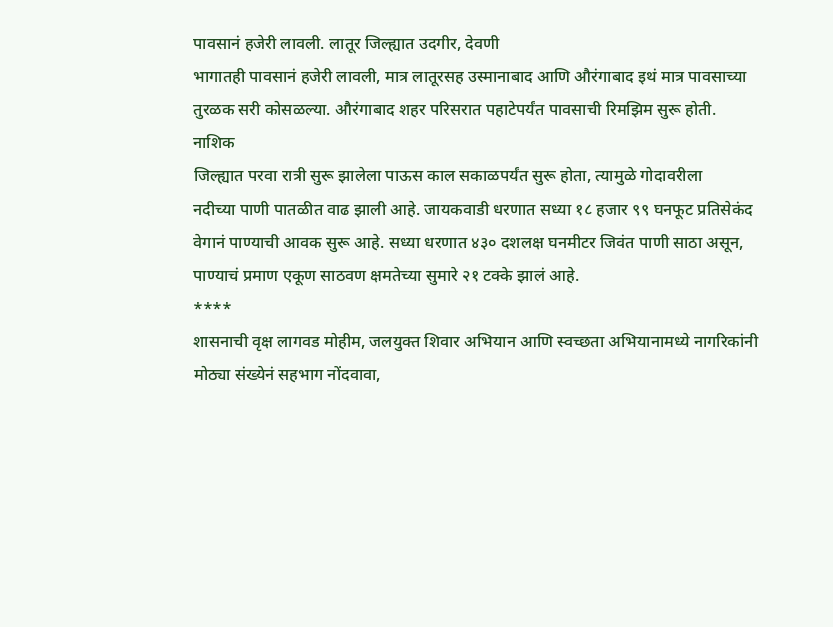पावसानं हजेरी लावली. लातूर जिल्ह्यात उदगीर, देवणी
भागातही पावसानं हजेरी लावली, मात्र लातूरसह उस्मानाबाद आणि औरंगाबाद इथं मात्र पावसाच्या
तुरळक सरी कोसळल्या. औरंगाबाद शहर परिसरात पहाटेपर्यंत पावसाची रिमझिम सुरू होती.
नाशिक
जिल्ह्यात परवा रात्री सुरू झालेला पाऊस काल सकाळपर्यंत सुरू होता, त्यामुळे गोदावरीला
नदीच्या पाणी पातळीत वाढ झाली आहे. जायकवाडी धरणात सध्या १८ हजार ९९ घनफूट प्रतिसेकंद
वेगानं पाण्याची आवक सुरू आहे. सध्या धरणात ४३० दशलक्ष घनमीटर जिवंत पाणी साठा असून,
पाण्याचं प्रमाण एकूण साठवण क्षमतेच्या सुमारे २१ टक्के झालं आहे.
****
शासनाची वृक्ष लागवड मोहीम, जलयुक्त शिवार अभियान आणि स्वच्छता अभियानामध्ये नागरिकांनी
मोठ्या संख्येनं सहभाग नोंदवावा,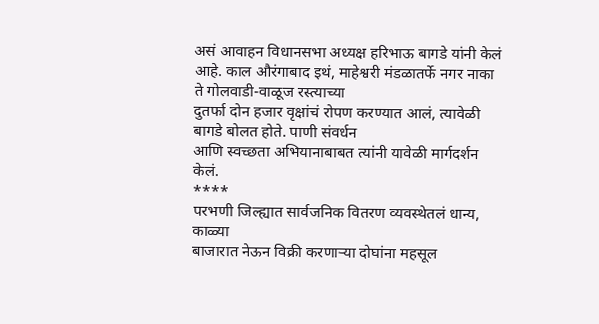असं आवाहन विधानसभा अध्यक्ष हरिभाऊ बागडे यांनी केलं
आहे. काल औरंगाबाद इथं, माहेश्वरी मंडळातर्फे नगर नाका ते गोलवाडी-वाळूज रस्त्याच्या
दुतर्फा दोन हजार वृक्षांचं रोपण करण्यात आलं, त्यावेळी बागडे बोलत होते. पाणी संवर्धन
आणि स्वच्छता अभियानाबाबत त्यांनी यावेळी मार्गदर्शन केलं.
****
परभणी जिल्ह्यात सार्वजनिक वितरण व्यवस्थेतलं धान्य, काळ्या
बाजारात नेऊन विक्री करणाऱ्या दोघांना महसूल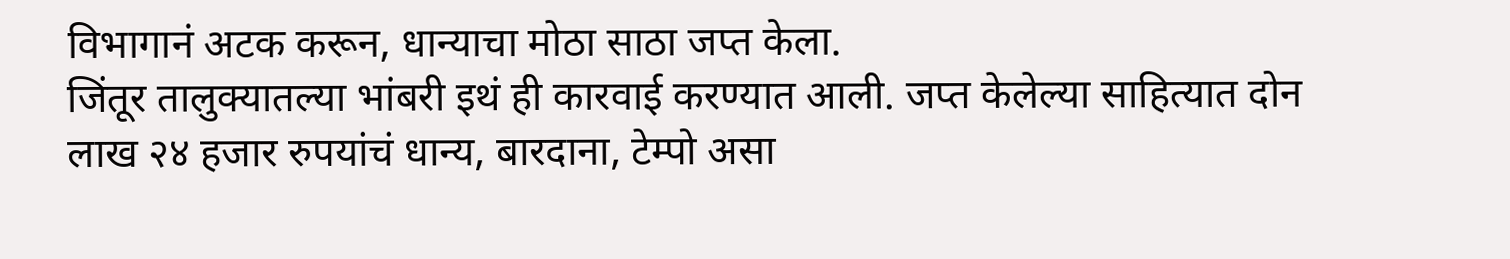विभागानं अटक करून, धान्याचा मोठा साठा जप्त केला.
जिंतूर तालुक्यातल्या भांबरी इथं ही कारवाई करण्यात आली. जप्त केलेल्या साहित्यात दोन
लाख २४ हजार रुपयांचं धान्य, बारदाना, टेम्पो असा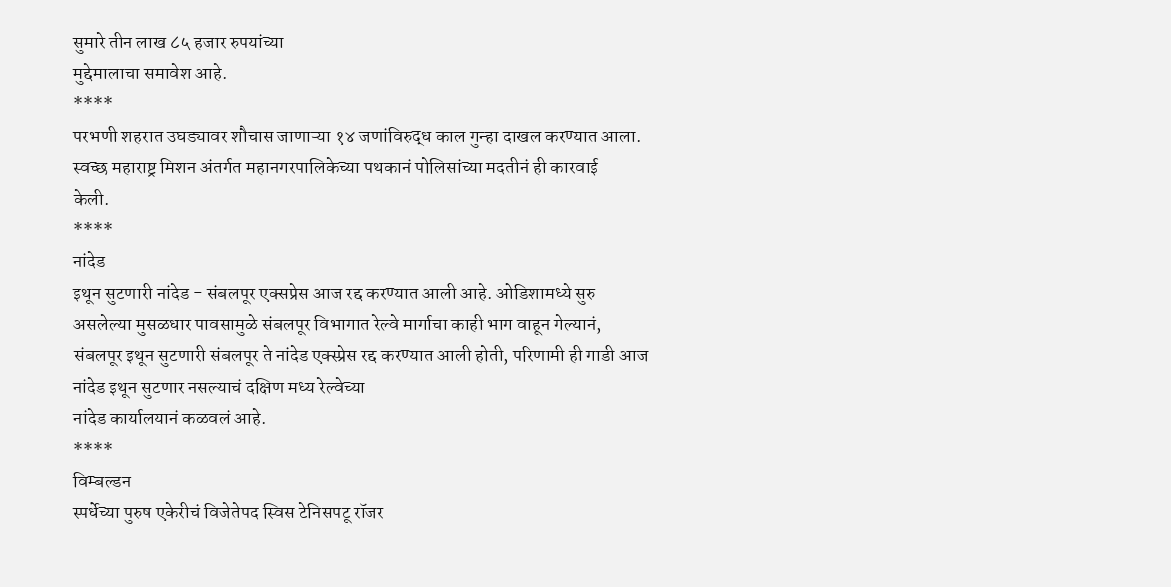सुमारे तीन लाख ८५ हजार रुपयांच्या
मुद्देमालाचा समावेश आहे.
****
परभणी शहरात उघड्यावर शौचास जाणाऱ्या १४ जणांविरुद्ध काल गुन्हा दाखल करण्यात आला.
स्वच्छ महाराष्ट्र मिशन अंतर्गत महानगरपालिकेच्या पथकानं पोलिसांच्या मदतीनं ही कारवाई
केली.
****
नांदेड
इथून सुटणारी नांदेड - संबलपूर एक्सप्रेस आज रद्द करण्यात आली आहे. ओडिशामध्ये सुरु
असलेल्या मुसळधार पावसामुळे संबलपूर विभागात रेल्वे मार्गाचा काही भाग वाहून गेल्यानं,
संबलपूर इथून सुटणारी संबलपूर ते नांदेड एक्स्प्रेस रद्द करण्यात आली होती, परिणामी ही गाडी आज नांदेड इथून सुटणार नसल्याचं दक्षिण मध्य रेल्वेच्या
नांदेड कार्यालयानं कळवलं आहे.
****
विम्बल्डन
स्पर्धेच्या पुरुष एकेरीचं विजेतेपद स्विस टेनिसपटू रॉजर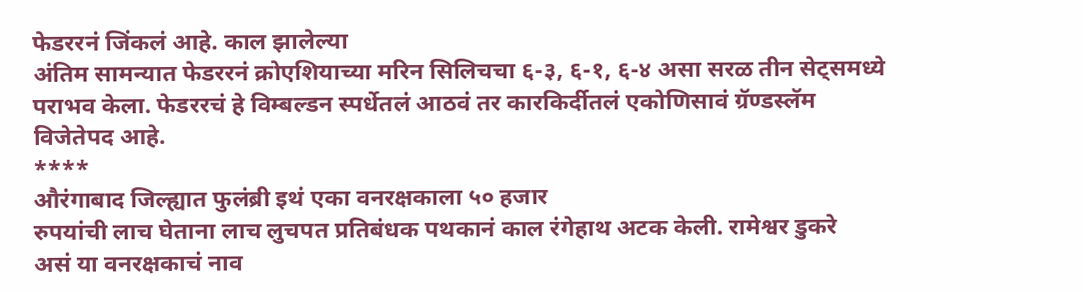फेडररनं जिंकलं आहे. काल झालेल्या
अंतिम सामन्यात फेडररनं क्रोएशियाच्या मरिन सिलिचचा ६-३, ६-१, ६-४ असा सरळ तीन सेट्समध्ये
पराभव केला. फेडररचं हे विम्बल्डन स्पर्धेतलं आठवं तर कारकिर्दीतलं एकोणिसावं ग्रॅण्डस्लॅम
विजेतेपद आहे.
****
औरंगाबाद जिल्ह्यात फुलंब्री इथं एका वनरक्षकाला ५० हजार
रुपयांची लाच घेताना लाच लुचपत प्रतिबंधक पथकानं काल रंगेहाथ अटक केली. रामेश्वर डुकरे
असं या वनरक्षकाचं नाव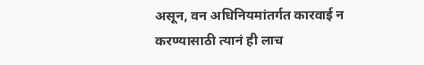असून, वन अधिनियमांतर्गत कारवाई न करण्यासाठी त्यानं ही लाच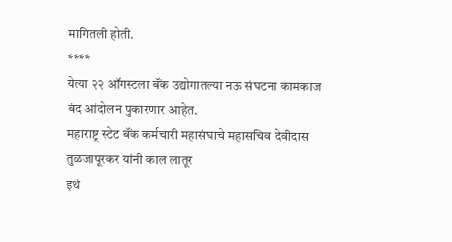मागितली होती.
****
येत्या २२ ऑगस्टला बॅंक उद्योगातल्या नऊ संघटना कामकाज बंद आंदोलन पुकारणार आहेत.
महाराष्ट्र स्टेट बॅंक कर्मचारी महासंघाचे महासचिव देवीदास तुळजापूरकर यांनी काल लातूर
इथं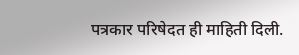पत्रकार परिषेदत ही माहिती दिली.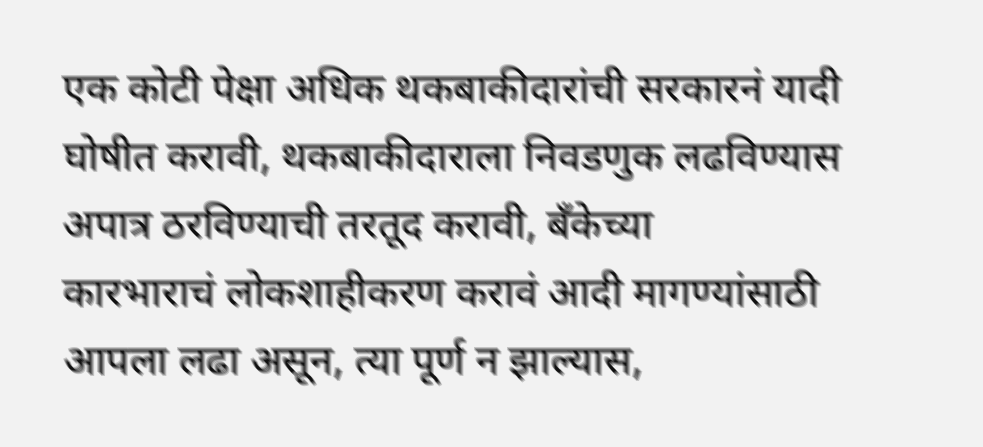एक कोटी पेक्षा अधिक थकबाकीदारांची सरकारनं यादी
घोषीत करावी, थकबाकीदाराला निवडणुक लढविण्यास अपात्र ठरविण्याची तरतूद करावी, बॅंकेच्या
कारभाराचं लोकशाहीकरण करावं आदी मागण्यांसाठी आपला लढा असून, त्या पूर्ण न झाल्यास,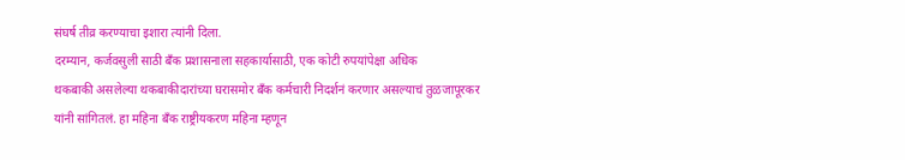संघर्ष तीव्र करण्याचा इशारा त्यांनी दिला.
दरम्यान, कर्जवसुली साठी बॅंक प्रशासनाला सहकार्यासाठी, एक कोटी रुपयांपेक्षा अधिक
थकबाकी असलेल्या थकबाकीदारांच्या घरासमोर बॅंक कर्मचारी निदर्शनं करणार असल्याचं तुळजापूरकर
यांनी सांगितलं. हा महिना बॅंक राष्ट्रीयकरण महिना म्हणून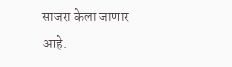साजरा केला जाणार आहे.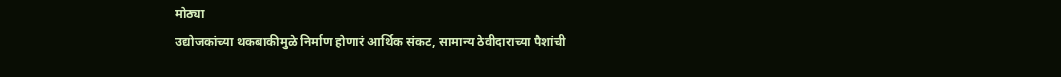मोठ्या
उद्योजकांच्या थकबाकीमुळे निर्माण होणारं आर्थिक संकट, सामान्य ठेवीदाराच्या पैशांची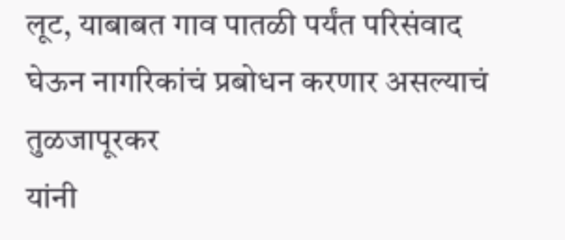लूट, याबाबत गाव पातळी पर्यंत परिसंवाद घेऊन नागरिकांचं प्रबोधन करणार असल्याचं तुळजापूरकर
यांनी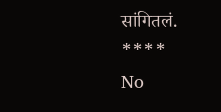सांगितलं.
****
No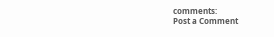comments:
Post a Comment